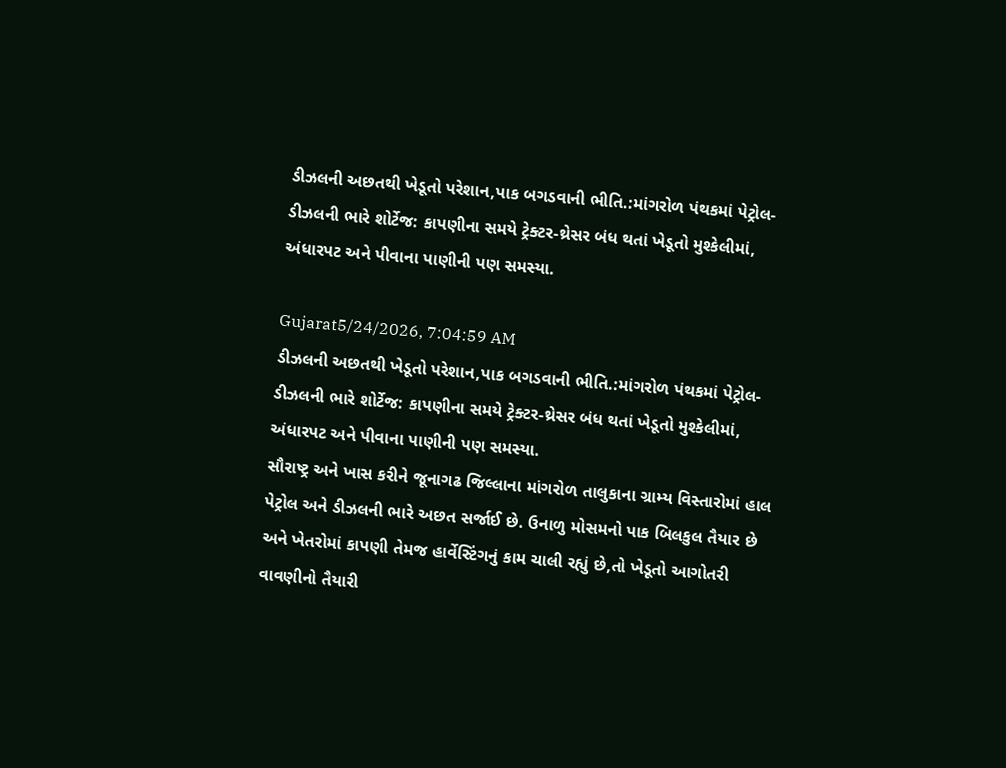ડીઝલની અછતથી ખેડૂતો પરેશાન,પાક બગડવાની ભીતિ.:માંગરોળ પંથકમાં પેટ્રોલ-ડીઝલની ભારે શોર્ટેજ: કાપણીના સમયે ટ્રેક્ટર-થ્રેસર બંધ થતાં ખેડૂતો મુશ્કેલીમાં, અંધારપટ અને પીવાના પાણીની પણ સમસ્યા.

Gujarat5/24/2026, 7:04:59 AM
ડીઝલની અછતથી ખેડૂતો પરેશાન,પાક બગડવાની ભીતિ.:માંગરોળ પંથકમાં પેટ્રોલ-ડીઝલની ભારે શોર્ટેજ: કાપણીના સમયે ટ્રેક્ટર-થ્રેસર બંધ થતાં ખેડૂતો મુશ્કેલીમાં, અંધારપટ અને પીવાના પાણીની પણ સમસ્યા.
સૌરાષ્ટ્ર અને ખાસ કરીને જૂનાગઢ જિલ્લાના માંગરોળ તાલુકાના ગ્રામ્ય વિસ્તારોમાં હાલ પેટ્રોલ અને ડીઝલની ભારે અછત સર્જાઈ છે. ઉનાળુ મોસમનો પાક બિલકુલ તૈયાર છે અને ખેતરોમાં કાપણી તેમજ હાર્વેસ્ટિંગનું કામ ચાલી રહ્યું છે,તો ખેડૂતો આગોતરી વાવણીનો તૈયારી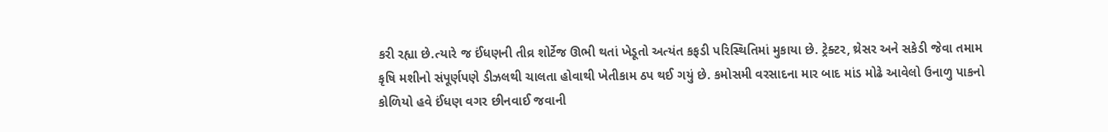કરી રહ્યા છે.ત્યારે જ ઈંધણની તીવ્ર શોર્ટેજ ઊભી થતાં ખેડૂતો અત્યંત કફડી પરિસ્થિતિમાં મુકાયા છે. ટ્રેક્ટર, થ્રેસર અને સકેડી જેવા તમામ કૃષિ મશીનો સંપૂર્ણપણે ડીઝલથી ચાલતા હોવાથી ખેતીકામ ઠપ થઈ ગયું છે. કમોસમી વરસાદના માર બાદ માંડ મોઢે આવેલો ઉનાળુ પાકનો કોળિયો હવે ઈંધણ વગર છીનવાઈ જવાની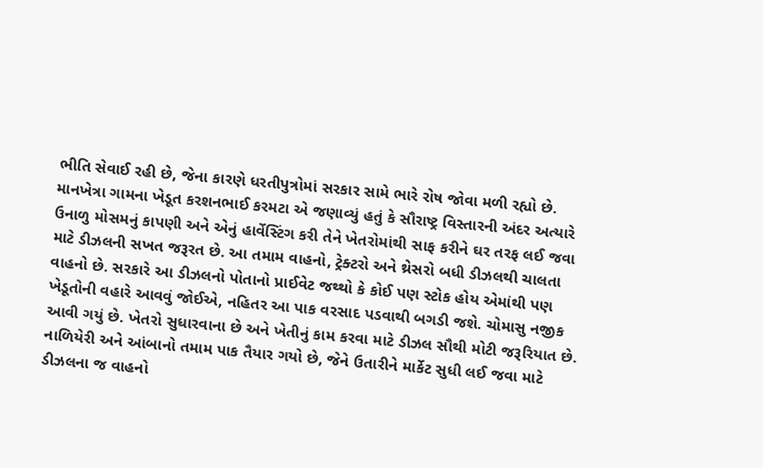ભીતિ સેવાઈ રહી છે, જેના કારણે ધરતીપુત્રોમાં સરકાર સામે ભારે રોષ જોવા મળી રહ્યો છે. માનખેત્રા ગામના ખેડૂત કરશનભાઈ કરમટા એ જણાવ્યું હતું કે સૌરાષ્ટ્ર વિસ્તારની અંદર અત્યારે ઉનાળુ મોસમનું કાપણી અને એનું હાર્વેસ્ટિંગ કરી તેને ખેતરોમાંથી સાફ કરીને ઘર તરફ લઈ જવા માટે ડીઝલની સખત જરૂરત છે. આ તમામ વાહનો, ટ્રેક્ટરો અને થ્રેસરો બધી ડીઝલથી ચાલતા વાહનો છે. સરકારે આ ડીઝલનો પોતાનો પ્રાઈવેટ જથ્થો કે કોઈ પણ સ્ટોક હોય એમાંથી પણ ખેડૂતોની વહારે આવવું જોઈએ, નહિતર આ પાક વરસાદ પડવાથી બગડી જશે. ચોમાસુ નજીક આવી ગયું છે. ખેતરો સુધારવાના છે અને ખેતીનું કામ કરવા માટે ડીઝલ સૌથી મોટી જરૂરિયાત છે. નાળિયેરી અને આંબાનો તમામ પાક તૈયાર ગયો છે, જેને ઉતારીને માર્કેટ સુધી લઈ જવા માટે ડીઝલના જ વાહનો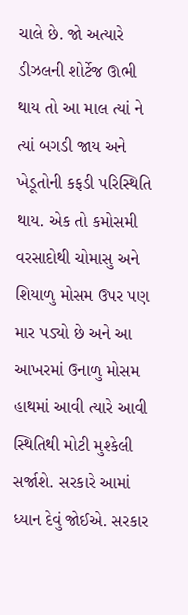ચાલે છે. જો અત્યારે ડીઝલની શોર્ટેજ ઊભી થાય તો આ માલ ત્યાં ને ત્યાં બગડી જાય અને ખેડૂતોની કફડી પરિસ્થિતિ થાય. એક તો કમોસમી વરસાદોથી ચોમાસુ અને શિયાળુ મોસમ ઉપર પણ માર પડ્યો છે અને આ આખરમાં ઉનાળુ મોસમ હાથમાં આવી ત્યારે આવી સ્થિતિથી મોટી મુશ્કેલી સર્જાશે. સરકારે આમાં ધ્યાન દેવું જોઈએ. સરકાર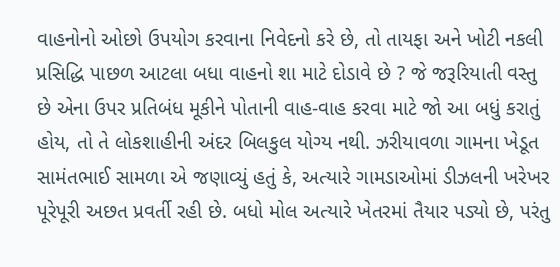વાહનોનો ઓછો ઉપયોગ કરવાના નિવેદનો કરે છે, તો તાયફા અને ખોટી નકલી પ્રસિદ્ધિ પાછળ આટલા બધા વાહનો શા માટે દોડાવે છે ? જે જરૂરિયાતી વસ્તુ છે એના ઉપર પ્રતિબંધ મૂકીને પોતાની વાહ-વાહ કરવા માટે જો આ બધું કરાતું હોય, તો તે લોકશાહીની અંદર બિલકુલ યોગ્ય નથી. ઝરીયાવળા ગામના ખેડૂત સામંતભાઈ સામળા એ જણાવ્યું હતું કે, અત્યારે ગામડાઓમાં ડીઝલની ખરેખર પૂરેપૂરી અછત પ્રવર્તી રહી છે. બધો મોલ અત્યારે ખેતરમાં તૈયાર પડ્યો છે, પરંતુ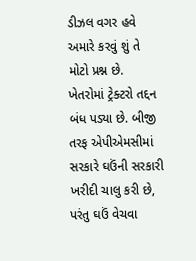ડીઝલ વગર હવે અમારે કરવું શું તે મોટો પ્રશ્ન છે. ખેતરોમાં ટ્રેક્ટરો તદ્દન બંધ પડ્યા છે. બીજી તરફ એપીએમસીમાં સરકારે ઘઉંની સરકારી ખરીદી ચાલુ કરી છે, પરંતુ ઘઉં વેચવા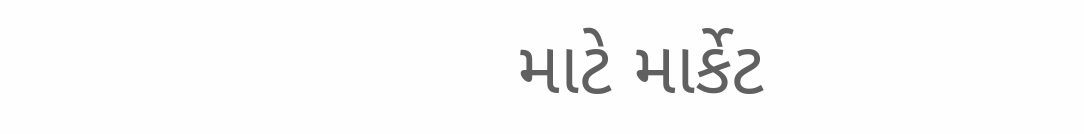માટે માર્કેટ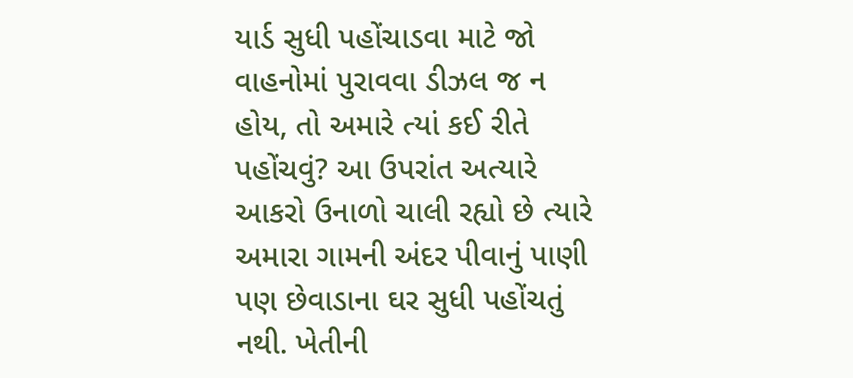યાર્ડ સુધી પહોંચાડવા માટે જો વાહનોમાં પુરાવવા ડીઝલ જ ન હોય, તો અમારે ત્યાં કઈ રીતે પહોંચવું? આ ઉપરાંત અત્યારે આકરો ઉનાળો ચાલી રહ્યો છે ત્યારે અમારા ગામની અંદર પીવાનું પાણી પણ છેવાડાના ઘર સુધી પહોંચતું નથી. ખેતીની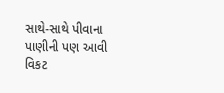સાથે-સાથે પીવાના પાણીની પણ આવી વિકટ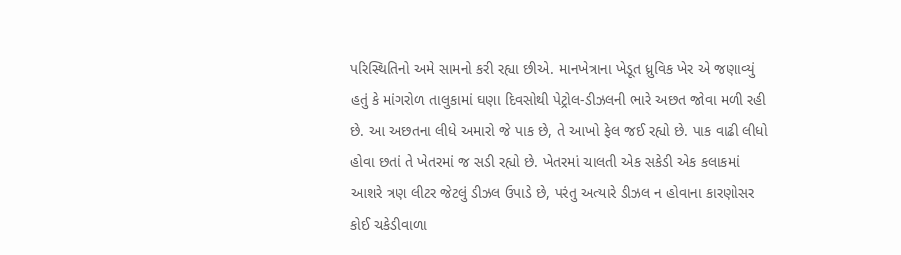પરિસ્થિતિનો અમે સામનો કરી રહ્યા છીએ. માનખેત્રાના ખેડૂત ધ્રુવિક ખેર એ જણાવ્યું હતું કે માંગરોળ તાલુકામાં ઘણા દિવસોથી પેટ્રોલ-ડીઝલની ભારે અછત જોવા મળી રહી છે. આ અછતના લીધે અમારો જે પાક છે, તે આખો ફેલ જઈ રહ્યો છે. પાક વાઢી લીધો હોવા છતાં તે ખેતરમાં જ સડી રહ્યો છે. ખેતરમાં ચાલતી એક સકેડી એક કલાકમાં આશરે ત્રણ લીટર જેટલું ડીઝલ ઉપાડે છે, પરંતુ અત્યારે ડીઝલ ન હોવાના કારણોસર કોઈ ચકેડીવાળા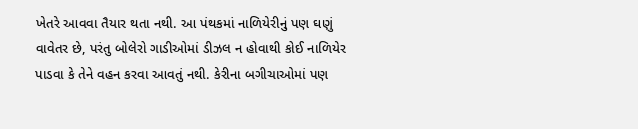ખેતરે આવવા તૈયાર થતા નથી. આ પંથકમાં નાળિયેરીનું પણ ઘણું વાવેતર છે, પરંતુ બોલેરો ગાડીઓમાં ડીઝલ ન હોવાથી કોઈ નાળિયેર પાડવા કે તેને વહન કરવા આવતું નથી. કેરીના બગીચાઓમાં પણ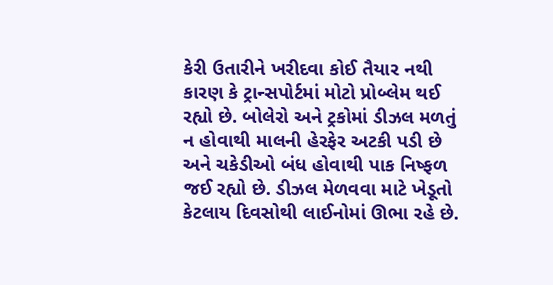કેરી ઉતારીને ખરીદવા કોઈ તૈયાર નથી કારણ કે ટ્રાન્સપોર્ટમાં મોટો પ્રોબ્લેમ થઈ રહ્યો છે. બોલેરો અને ટ્રકોમાં ડીઝલ મળતું ન હોવાથી માલની હેરફેર અટકી પડી છે અને ચકેડીઓ બંધ હોવાથી પાક નિષ્ફળ જઈ રહ્યો છે. ડીઝલ મેળવવા માટે ખેડૂતો કેટલાય દિવસોથી લાઈનોમાં ઊભા રહે છે.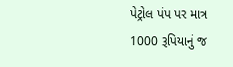પેટ્રોલ પંપ પર માત્ર 1000 રૂપિયાનું જ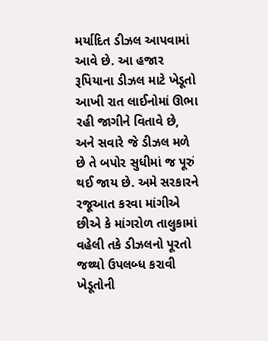મર્યાદિત ડીઝલ આપવામાં આવે છે. આ હજાર રૂપિયાના ડીઝલ માટે ખેડૂતો આખી રાત લાઈનોમાં ઊભા રહી જાગીને વિતાવે છે, અને સવારે જે ડીઝલ મળે છે તે બપોર સુધીમાં જ પૂરું થઈ જાય છે. અમે સરકારને રજૂઆત કરવા માંગીએ છીએ કે માંગરોળ તાલુકામાં વહેલી તકે ડીઝલનો પૂરતો જથ્થો ઉપલબ્ધ કરાવી ખેડૂતોની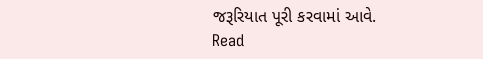જરૂરિયાત પૂરી કરવામાં આવે.
Read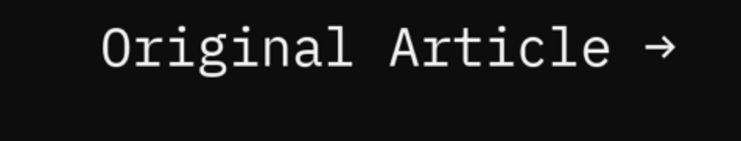Original Article →